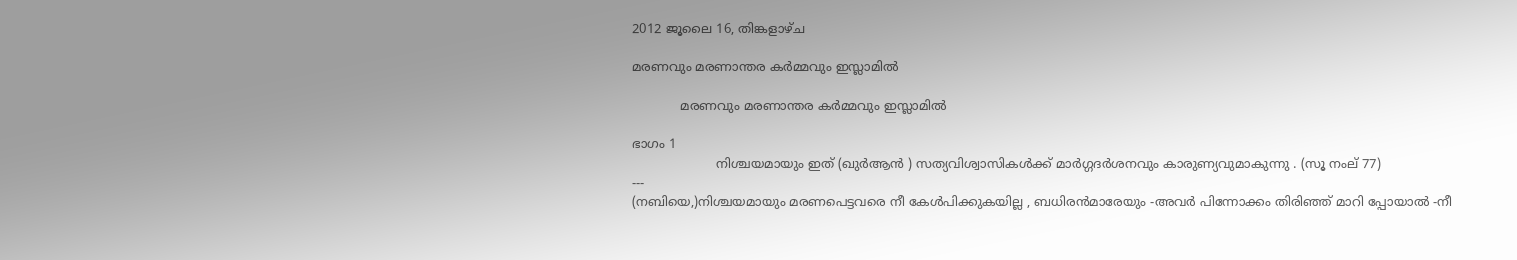2012 ജൂലൈ 16, തിങ്കളാഴ്‌ച

മരണവും മരണാന്തര കര്‍മ്മവും ഇസ്ലാമില്‍

            മരണവും മരണാന്തര കര്‍മ്മവും ഇസ്ലാമില്‍

ഭാഗം 1
                     നിശ്ചയമായും ഇത് (ഖുര്‍ആന്‍ ) സത്യവിശ്വാസികള്‍ക്ക് മാര്‍ഗ്ഗദര്‍ശനവും കാരുണ്യവുമാകുന്നു . (സൂ നംല് 77)
---
(നബിയെ,)നിശ്ചയമായും മരണപെട്ടവരെ നീ കേള്‍പിക്കുകയില്ല , ബധിരന്‍മാരേയും -അവര്‍ പിന്നോക്കം തിരിഞ്ഞ് മാറി പ്പോയാല്‍ -നീ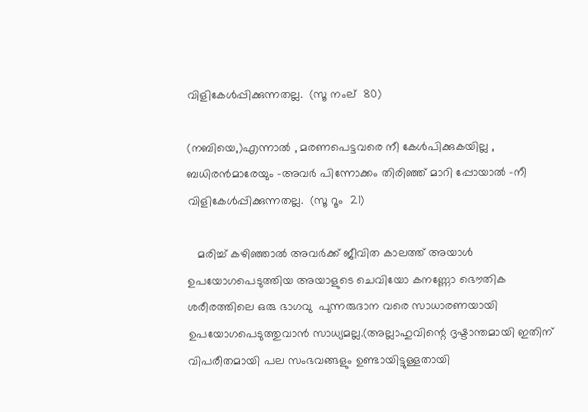വിളികേള്‍പ്പിക്കുന്നതല്ല.  (സൂ നംല്  80)

(നബിയെ,)എന്നാല്‍ , മരണപെട്ടവരെ നീ കേള്‍പിക്കുകയില്ല , ബധിരന്‍മാരേയും -അവര്‍ പിന്നോക്കം തിരിഞ്ഞ് മാറി പ്പോയാല്‍ -നീ വിളികേള്‍പ്പിക്കുന്നതല്ല.  (സൂ റൂം  21)

   മരിച്ച് കഴിഞ്ഞാല്‍ അവര്‍ക്ക് ജീവിത കാലത്ത് അയാള്‍ ഉപയോഗപെടുത്തിയ അയാളുടെ ചെവിയോ കനണ്ണോ ഭൌതിക ശരീരത്തിലെ ഒരു ഭാഗവു  പുന്നരുദാന വരെ സാധാരണയായി ഉപയോഗപെടുത്തുവാന്‍ സാധ്യമല്ല.(അല്ലാഹുവിന്റെ ദൃഷ്ടാന്തമായി ഇതിന് വിപരീതമായി പല സംഭവങ്ങളും ഉണ്ടായിട്ടുള്ളതായി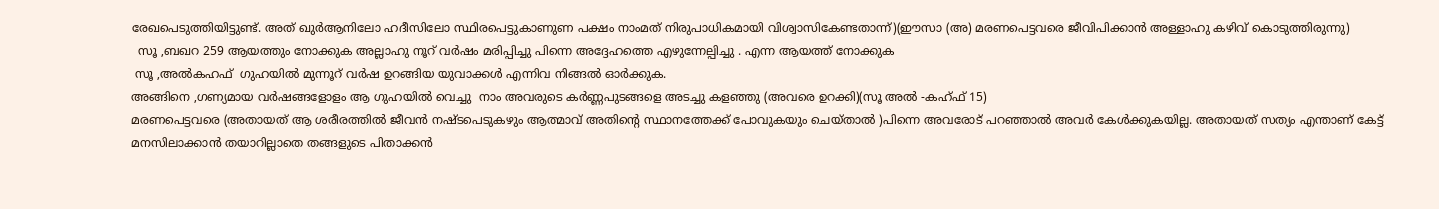രേഖപെടുത്തിയിട്ടുണ്ട്. അത് ഖുര്‍ആനിലോ ഹദീസിലോ സ്ഥിരപെട്ടുകാണുണ പക്ഷം നാംമത് നിരുപാധികമായി വിശ്വാസികേണ്ടതാന്ന്)(ഈസാ (അ) മരണപെട്ടവരെ ജീവിപിക്കാന്‍ അള്ളാഹു കഴിവ് കൊടുത്തിരുന്നു)
  സൂ ,ബഖറ 259 ആയത്തും നോക്കുക അല്ലാഹു നൂറ് വര്‍ഷം മരിപ്പിച്ചു പിന്നെ അദ്ദേഹത്തെ എഴുന്നേല്പിച്ചു . എന്ന ആയത്ത് നോക്കുക
 സൂ ,അല്‍കഹഫ്  ഗുഹയില്‍ മുന്നൂറ് വര്‍ഷ ഉറങ്ങിയ യുവാക്കള്‍ എന്നിവ നിങ്ങല്‍ ഓര്‍ക്കുക.
അങ്ങിനെ ,ഗണ്യമായ വര്‍ഷങ്ങളോളം ആ ഗുഹയില്‍ വെച്ചു  നാം അവരുടെ കര്‍ണ്ണപുടങ്ങളെ അടച്ചു കളഞ്ഞു (അവരെ ഉറക്കി)(സൂ അല്‍ -കഹ്ഫ് 15)
മരണപെട്ടവരെ (അതായത് ആ ശരീരത്തില്‍ ജീവന്‍ നഷ്ടപെടുകഴും ആത്മാവ് അതിന്റെ സ്ഥാനത്തേക്ക് പോവുകയും ചെയ്താല്‍ )പിന്നെ അവരോട് പറഞ്ഞാല്‍ അവര്‍ കേള്‍ക്കുകയില്ല. അതായത് സത്യം എന്താണ് കേട്ട് മനസിലാക്കാന്‍ തയാറില്ലാതെ തങ്ങളുടെ പിതാക്കന്‍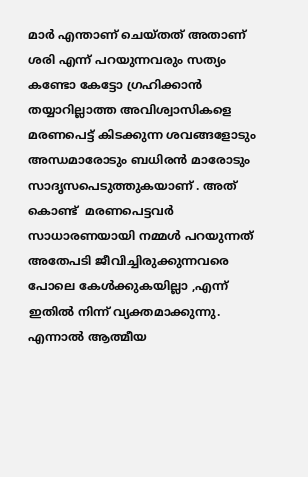മാര്‍ എന്താണ് ചെയ്തത് അതാണ് ശരി എന്ന് പറയുന്നവരും സത്യം കണ്ടോ കേട്ടോ ഗ്രഹിക്കാന്‍ തയ്യാറില്ലാത്ത അവിശ്വാസികളെ മരണപെട്ട് കിടക്കുന്ന ശവങ്ങളോടും അന്ധമാരോടും ബധിരന്‍ മാരോടും സാദൃസപെടുത്തുകയാണ് . അത് കൊണ്ട്  മരണപെട്ടവര്‍  സാധാരണയായി നമ്മള്‍ പറയുന്നത് അതേപടി ജീവിച്ചിരുക്കുന്നവരെ പോലെ കേള്‍ക്കുകയില്ലാ ,എന്ന് ഇതില്‍ നിന്ന് വ്യക്തമാക്കുന്നു. എന്നാല്‍ ആത്മീയ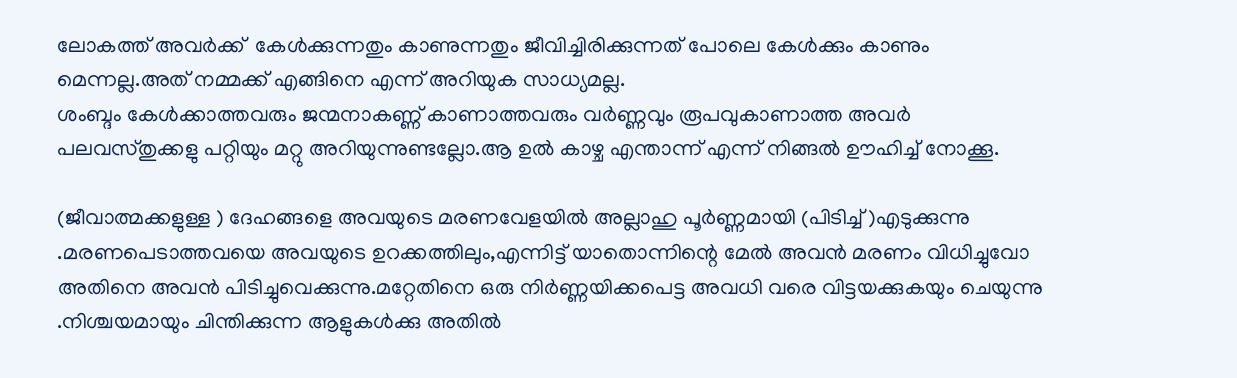ലോകത്ത് അവര്‍ക്ക്  കേള്‍ക്കുന്നതും കാണുന്നതും ജീവിച്ചിരിക്കുന്നത് പോലെ കേള്‍ക്കും കാണും മെന്നല്ല.അത് നമ്മക്ക് എങ്ങിനെ എന്ന് അറിയുക സാധ്യമല്ല.
ശംബ്ദം കേള്‍ക്കാത്തവരും ജന്മനാകണ്ണ് കാണാത്തവരും വര്‍ണ്ണവും രൂപവുകാണാത്ത അവര്‍ പലവസ്തുക്കളു പറ്റിയും മറ്റു അറിയുന്നുണ്ടല്ലോ.ആ ഉല്‍ കാഴ്ച എന്താന്ന് എന്ന് നിങ്ങല്‍ ഊഹിച്ച് നോക്കൂ.

(ജീവാത്മക്കളുള്ള ) ദേഹങ്ങളെ അവയുടെ മരണവേളയില്‍ അല്ലാഹു പൂര്‍ണ്ണമായി (പിടിച്ച് )എടുക്കുന്നു .മരണപെടാത്തവയെ അവയുടെ ഉറക്കത്തിലും,എന്നിട്ട് യാതൊന്നിന്റെ മേല്‍ അവന്‍ മരണം വിധിച്ചുവോ അതിനെ അവന്‍ പിടിച്ചുവെക്കുന്നു.മറ്റേതിനെ ഒരു നിര്‍ണ്ണയിക്കപെട്ട അവധി വരെ വിട്ടയക്കുകയും ചെയുന്നു .നിശ്ചയമായും ചിന്തിക്കുന്ന ആളുകള്‍ക്കു അതില്‍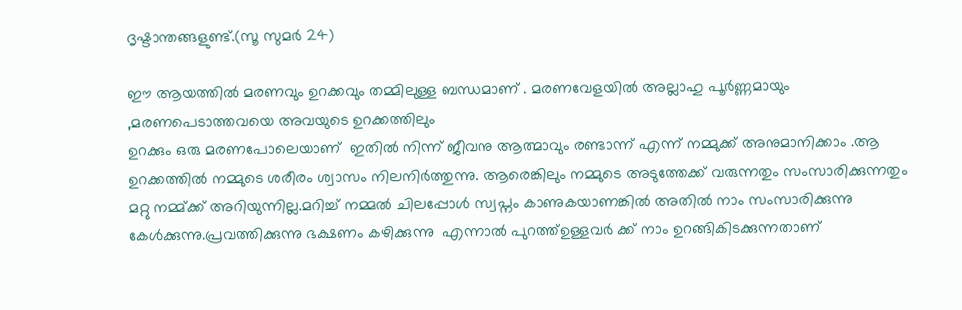ദൃഷ്ടാന്തങ്ങളുണ്ട്.(സൂ സുമര്‍ 24)

ഈ ആയത്തില്‍ മരണവും ഉറക്കവും തമ്മിലുള്ള ബന്ധമാണ് . മരണവേളയില്‍ അല്ലാഹു പൂര്‍ണ്ണമായും ,മരണപെടാത്തവയെ അവയുടെ ഉറക്കത്തിലും
ഉറക്കും ഒരു മരണപോലെയാണ്  ഇതില്‍ നിന്ന് ജീവനു ആത്മാവും രണ്ടാന്ന് എന്ന് നമ്മുക്ക് അനുമാനിക്കാം .ആ ഉറക്കത്തില്‍ നമ്മുടെ ശരീരം ശ്വാസം നിലനിര്‍ത്തുന്നു. ആരെങ്കിലും നമ്മുടെ അടുത്തേക്ക് വരുന്നതും സംസാരിക്കുന്നതും മറ്റു നമ്മ്ക്ക് അറിയുന്നില്ല.മറിച്ച് നമ്മല്‍ ചിലപ്പോള്‍ സ്വപ്നം കാണുകയാണങ്കില്‍ അതില്‍ നാം സംസാരിക്കുന്നു കേള്‍ക്കുന്നു.പ്രവത്തിക്കുന്നു ഭക്ഷണം കഴിക്കുന്നു  എന്നാല്‍ പുറത്ത്ഉള്ളവര്‍ ക്ക് നാം ഉറങ്ങികിടക്കുന്നതാണ്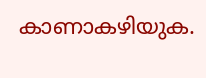കാണാകഴിയുക.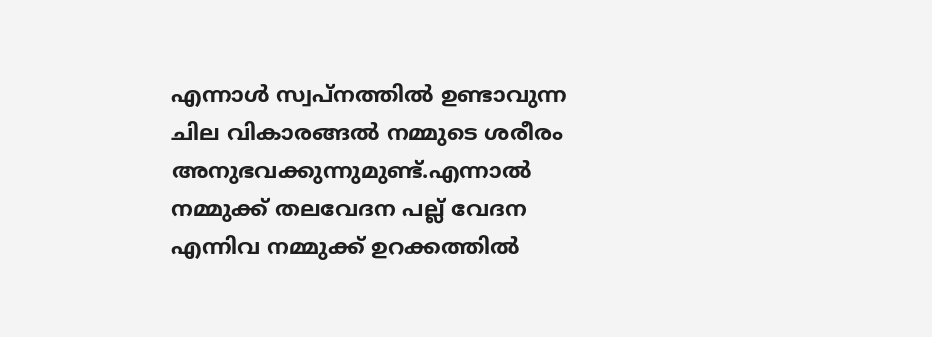എന്നാള്‍ സ്വപ്നത്തില്‍ ഉണ്ടാവുന്ന ചില വികാരങ്ങല്‍ നമ്മുടെ ശരീരം അനുഭവക്കുന്നുമുണ്ട്.എന്നാല്‍ നമ്മുക്ക് തലവേദന പല്ല് വേദന എന്നിവ നമ്മുക്ക് ഉറക്കത്തില്‍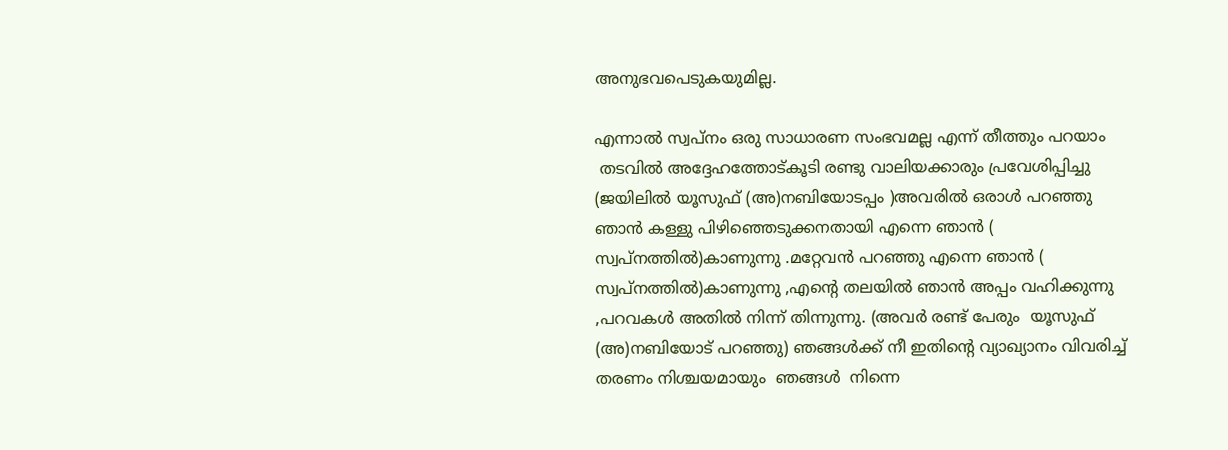അനുഭവപെടുകയുമില്ല.

എന്നാല്‍ സ്വപ്നം ഒരു സാധാരണ സംഭവമല്ല എന്ന് തീത്തും പറയാം
 തടവില്‍ അദ്ദേഹത്തോട്കൂടി രണ്ടു വാലിയക്കാരും പ്രവേശിപ്പിച്ചു (ജയിലില്‍ യൂസുഫ് (അ)നബിയോടപ്പം )അവരില്‍ ഒരാള്‍ പറഞ്ഞു ഞാന്‍ കള്ളു പിഴിഞ്ഞെടുക്കനതായി എന്നെ ഞാന്‍ ( സ്വപ്നത്തില്‍)കാണുന്നു .മറ്റേവന്‍ പറഞ്ഞു എന്നെ ഞാന്‍ ( സ്വപ്നത്തില്‍)കാണുന്നു ,എന്റെ തലയില്‍ ഞാന്‍ അപ്പം വഹിക്കുന്നു ,പറവകള്‍ അതില്‍ നിന്ന് തിന്നുന്നു. (അവര്‍ രണ്ട് പേരും  യൂസുഫ് (അ)നബിയോട് പറഞ്ഞു) ഞങ്ങള്‍ക്ക് നീ ഇതിന്റെ വ്യാഖ്യാനം വിവരിച്ച് തരണം നിശ്ചയമായും  ഞങ്ങള്‍  നിന്നെ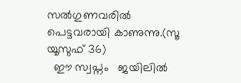സല്‍ഗുണവരില്‍ പെട്ടവരായി കാണുന്നു.(സൂ യൂസുഫ് 36)
  ഈ സ്വപ്നം   ജയിലില്‍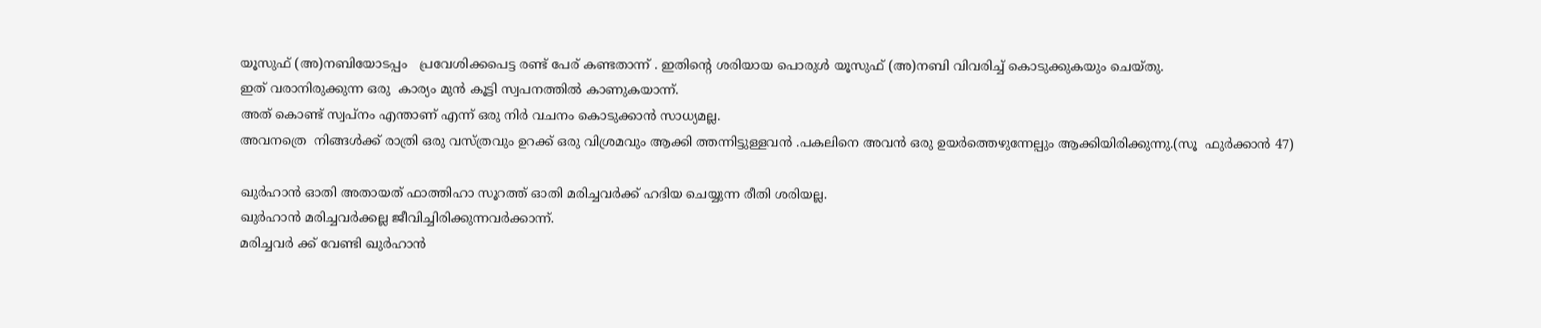യൂസുഫ് (അ)നബിയോടപ്പം   പ്രവേശിക്കപെട്ട രണ്ട് പേര് കണ്ടതാന്ന് . ഇതിന്‍റെ ശരിയായ പൊരുള്‍ യൂസുഫ് (അ)നബി വിവരിച്ച് കൊടുക്കുകയും ചെയ്തു.
ഇത് വരാനിരുക്കുന്ന ഒരു  കാര്യം മുന്‍ കൂട്ടി സ്വപനത്തില്‍ കാണുകയാന്ന്.
അത് കൊണ്ട് സ്വപ്നം എന്താണ് എന്ന് ഒരു നിര്‍ വചനം കൊടുക്കാന്‍ സാധ്യമല്ല.
അവനത്രെ  നിങ്ങള്‍ക്ക് രാത്രി ഒരു വസ്ത്രവും ഉറക്ക് ഒരു വിശ്രമവും ആക്കി ത്തന്നിട്ടുള്ളവന്‍ .പകലിനെ അവന്‍ ഒരു ഉയര്‍ത്തെഴുന്നേല്പും ആക്കിയിരിക്കുന്നു.(സൂ  ഫുര്‍ക്കാന്‍ 47)

ഖുര്‍ഹാന്‍ ഓതി അതായത് ഫാത്തിഹാ സൂറത്ത് ഓതി മരിച്ചവര്‍ക്ക് ഹദിയ ചെയ്യുന്ന രീതി ശരിയല്ല.
ഖുര്‍ഹാന്‍ മരിച്ചവര്‍ക്കല്ല ജീവിച്ചിരിക്കുന്നവര്‍ക്കാന്ന്.
മരിച്ചവര്‍ ക്ക് വേണ്ടി ഖുര്‍ഹാന്‍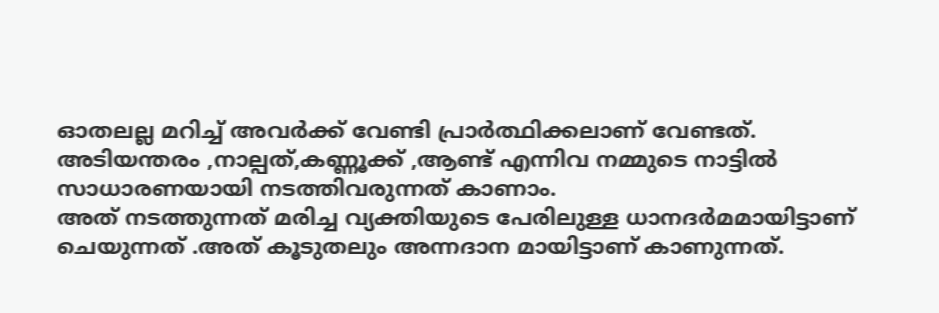ഓതലല്ല മറിച്ച് അവര്‍ക്ക് വേണ്ടി പ്രാര്‍ത്ഥിക്കലാണ് വേണ്ടത്.
അടിയന്തരം ,നാല്പത്,കണ്ണൂക്ക് ,ആണ്ട് എന്നിവ നമ്മുടെ നാട്ടില്‍ സാധാരണയായി നടത്തിവരുന്നത് കാണാം.
അത് നടത്തുന്നത് മരിച്ച വ്യക്തിയുടെ പേരിലുള്ള ധാനദര്‍മമായിട്ടാണ് ചെയുന്നത് .അത് കൂടുതലും അന്നദാന മായിട്ടാണ് കാണുന്നത്.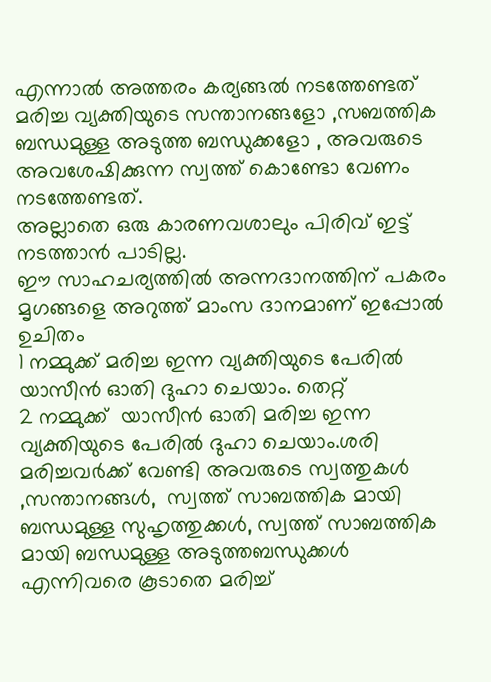എന്നാല്‍ അത്തരം കര്യങ്ങല്‍ നടത്തേണ്ടത് മരിച്ച വ്യക്തിയുടെ സന്താനങ്ങളോ ,സബത്തിക ബന്ധമുള്ള അടുത്ത ബന്ധുക്കളോ , അവരുടെ അവശേഷിക്കുന്ന സ്വത്ത് കൊണ്ടോ വേണം നടത്തേണ്ടത്.
അല്ലാതെ ഒരു കാരണവശാലും പിരിവ് ഇട്ട് നടത്താന്‍ പാടില്ല.
ഈ സാഹചര്യത്തില്‍ അന്നദാനത്തിന് പകരം മൃഗങ്ങളെ അറുത്ത് മാംസ ദാനമാണ് ഇപ്പോല്‍ ഉചിതം
1 നമ്മുക്ക് മരിച്ച ഇന്ന വ്യക്തിയുടെ പേരില്‍ യാസീന്‍ ഓതി ദുഹാ ചെയാം. തെറ്റ്
2 നമ്മുക്ക്  യാസീന്‍ ഓതി മരിച്ച ഇന്ന വ്യക്തിയുടെ പേരില്‍ ദുഹാ ചെയാം.ശരി
മരിച്ചവര്‍ക്ക് വേണ്ടി അവരുടെ സ്വത്തുകള്‍ ,സന്താനങ്ങള്‍‌,  സ്വത്ത് സാബത്തിക മായി ബന്ധമുള്ള സുഹൃത്തുക്കള്‍‌, സ്വത്ത് സാബത്തിക മായി ബന്ധമുള്ള അടുത്തബന്ധുക്കള്‍‌  എന്നിവരെ കൂടാതെ മരിച്ച്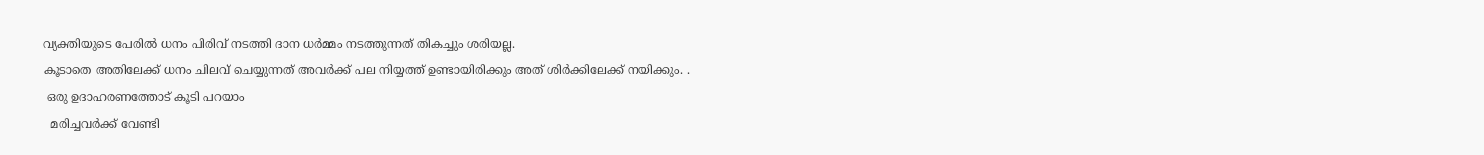വ്യക്തിയുടെ പേരില്‍ ധനം പിരിവ് നടത്തി ദാന ധര്‍മ്മം നടത്തുന്നത് തികച്ചും ശരിയല്ല.
കൂടാതെ അതിലേക്ക് ധനം ചിലവ് ചെയ്യുന്നത് അവര്‍ക്ക് പല നിയ്യത്ത് ഉണ്ടായിരിക്കും അത് ശിര്‍ക്കിലേക്ക് നയിക്കും. .
 ഒരു ഉദാഹരണത്തോട് കൂടി പറയാം
  മരിച്ചവര്‍ക്ക് വേണ്ടി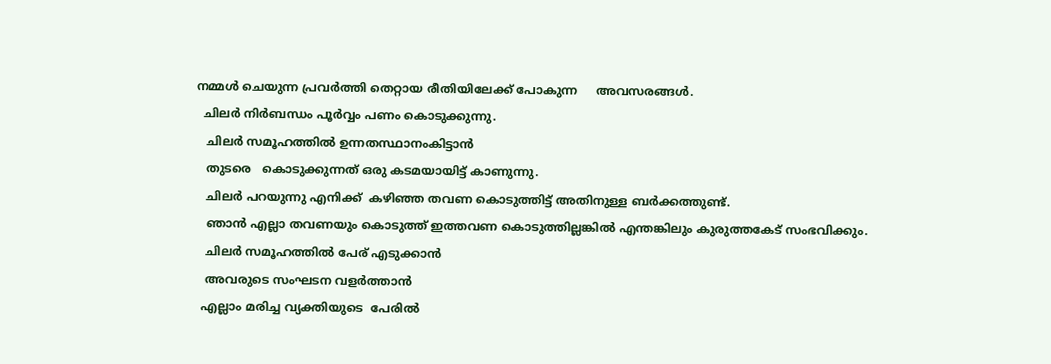നമ്മള്‍ ചെയുന്ന പ്രവര്‍ത്തി തെറ്റായ രീതിയിലേക്ക് പോകുന്ന     അവസരങ്ങള്‍.
  ചിലര്‍ നിര്‍ബന്ധം പൂര്‍വ്വം പണം കൊടുക്കുന്നു.
   ചിലര്‍ സമൂഹത്തില്‍ ഉന്നതസ്ഥാനംകിട്ടാന്‍
   തുടരെ   കൊടുക്കുന്നത് ഒരു കടമയായിട്ട് കാണുന്നു.
   ചിലര്‍ പറയുന്നു എനിക്ക്  കഴിഞ്ഞ തവണ കൊടുത്തിട്ട് അതിനുള്ള ബര്‍ക്കത്തുണ്ട്.
   ഞാന്‍ എല്ലാ തവണയും കൊടുത്ത് ഇത്തവണ കൊടുത്തില്ലങ്കില്‍ എന്തങ്കിലും കുരുത്തകേട് സംഭവിക്കും.
   ചിലര്‍ സമൂഹത്തില്‍ പേര് എടുക്കാന്‍
   അവരുടെ സംഘടന വളര്‍ത്താന്‍
  എല്ലാം മരിച്ച വ്യക്തിയുടെ  പേരില്‍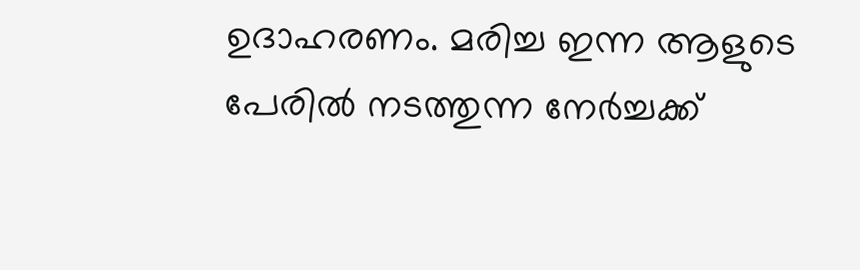ഉദാഹരണം. മരിച്ച ഇന്ന ആളുടെ പേരില്‍ നടത്തുന്ന നേര്‍ച്ചക്ക്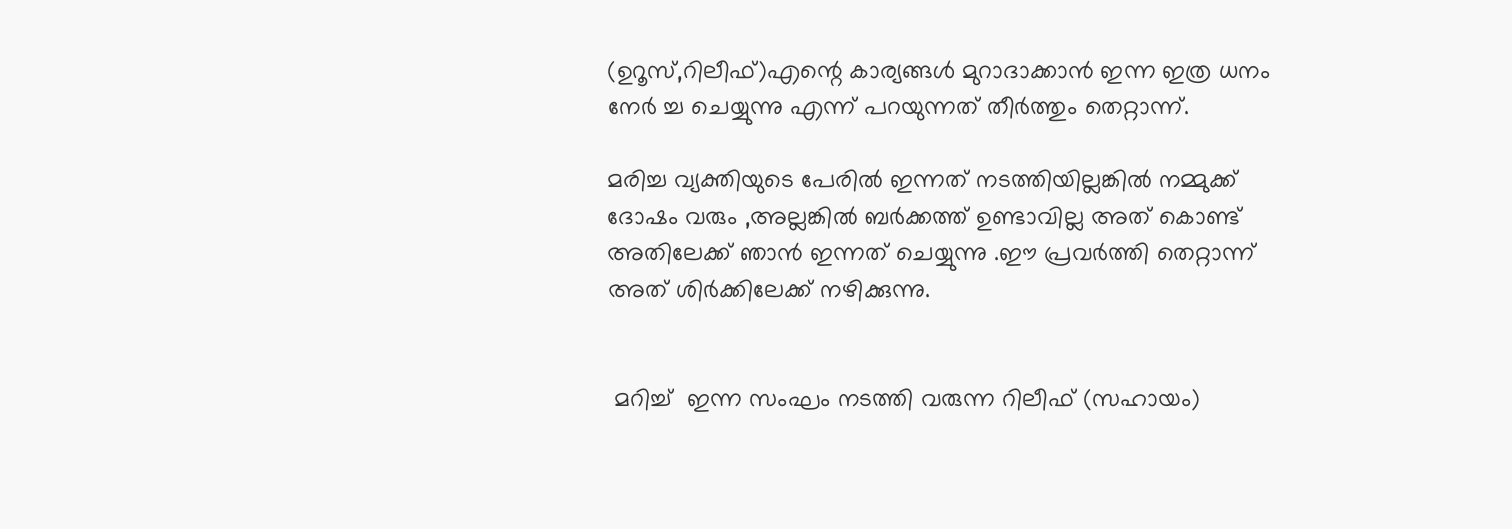(ഉറൂസ്,റിലീഫ്)എന്റെ കാര്യങ്ങള്‍ മുറാദാക്കാന്‍ ഇന്ന ഇത്ര ധനം നേര്‍ ച്ച ചെയ്യുന്നു എന്ന് പറയുന്നത് തീര്‍ത്തും തെറ്റാന്ന്.

മരിച്ച വ്യക്തിയുടെ പേരില്‍ ഇന്നത് നടത്തിയില്ലങ്കില്‍ നമ്മുക്ക് ദോഷം വരും ,അല്ലങ്കില്‍ ബര്‍ക്കത്ത് ഉണ്ടാവില്ല അത് കൊണ്ട് അതിലേക്ക് ഞാന്‍ ഇന്നത് ചെയ്യുന്നു .ഈ പ്രവര്‍ത്തി തെറ്റാന്ന് അത് ശിര്‍ക്കിലേക്ക് നഴിക്കുന്നു.


 മറിച്ച്  ഇന്ന സംഘം നടത്തി വരുന്ന റിലീഫ് (സഹായം)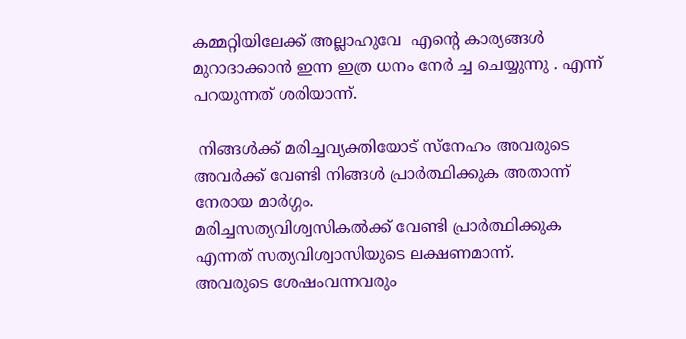കമ്മറ്റിയിലേക്ക് അല്ലാഹുവേ  എന്റെ കാര്യങ്ങള്‍ മുറാദാക്കാന്‍ ഇന്ന ഇത്ര ധനം നേര്‍ ച്ച ചെയ്യുന്നു . എന്ന് പറയുന്നത് ശരിയാന്ന്.

 നിങ്ങള്‍ക്ക് മരിച്ചവ്യക്തിയോട് സ്നേഹം അവരുടെ അവര്‍ക്ക് വേണ്ടി നിങ്ങള്‍ പ്രാര്‍ത്ഥിക്കുക അതാന്ന് നേരായ മാര്‍ഗ്ഗം.
മരിച്ചസത്യവിശ്വസികല്‍ക്ക് വേണ്ടി പ്രാര്‍ത്ഥിക്കുക എന്നത് സത്യവിശ്വാസിയുടെ ലക്ഷണമാന്ന്.
അവരുടെ ശേഷംവന്നവരും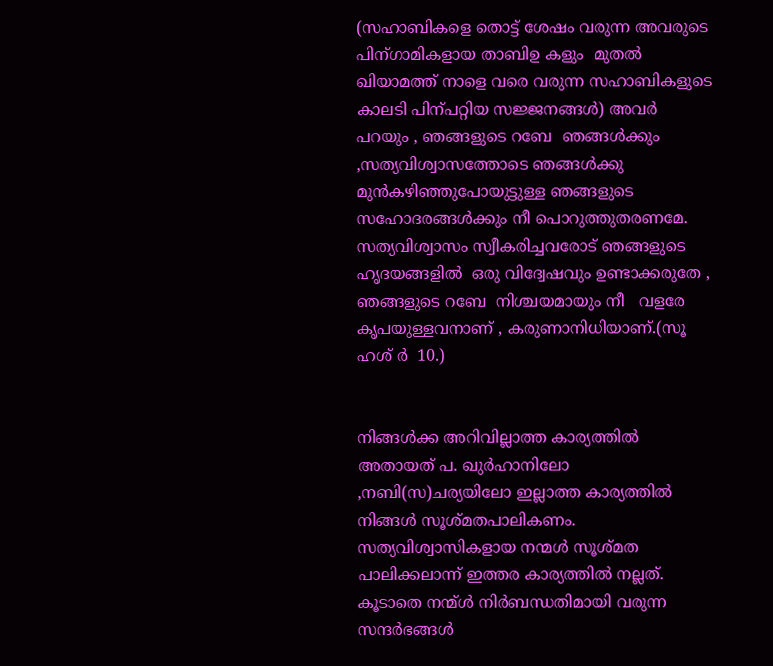(സഹാബികളെ തൊട്ട് ശേഷം വരുന്ന അവരുടെ പിന്ഗാമികളായ താബിഉ കളും  മുതല്‍ ഖിയാമത്ത് നാളെ വരെ വരുന്ന സഹാബികളുടെ കാലടി പിന്പറ്റിയ സജ്ജനങ്ങള്‍) അവര്‍ പറയും , ഞങ്ങളുടെ റബേ  ഞങ്ങള്‍ക്കും ,സത്യവിശ്വാസത്തോടെ ഞങ്ങള്‍ക്കു മുന്‍കഴിഞ്ഞുപോയുട്ടുള്ള ഞങ്ങളുടെ സഹോദരങ്ങള്‍ക്കും നീ പൊറുത്തുതരണമേ.
സത്യവിശ്വാസം സ്വീകരിച്ചവരോട് ഞങ്ങളുടെ ഹൃദയങ്ങളില്‍  ഒരു വിദ്വേഷവും ഉണ്ടാക്കരുതേ ,
ഞങ്ങളുടെ റബേ  നിശ്ചയമായും നീ   വളരേ കൃപയുള്ളവനാണ് , കരുണാനിധിയാണ്.(സൂ ഹശ് ര്‍  10.)


നിങ്ങള്‍ക്ക അറിവില്ലാത്ത കാര്യത്തില്‍ അതായത് പ. ഖുര്‍ഹാനിലോ ,നബി(സ)ചര്യയിലോ ഇല്ലാത്ത കാര്യത്തില്‍ നിങ്ങള്‍ സൂശ്മതപാലികണം.
സത്യവിശ്വാസികളായ നന്മള്‍ സൂശ്മത പാലിക്കലാന്ന് ഇത്തര കാര്യത്തില്‍ നല്ലത്.
കൂടാതെ നന്മ്ള്‍ നിര്‍ബന്ധതിമായി വരുന്ന സന്ദര്‍ഭങ്ങള്‍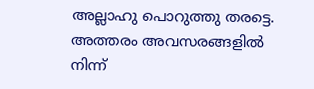അല്ലാഹു പൊറുത്തു തരട്ടെ.
അത്തരം അവസരങ്ങളില്‍ നിന്ന്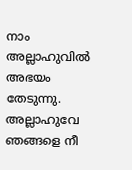നാം അല്ലാഹുവില്‍ അഭയം തേടുന്നു.
അല്ലാഹുവേ ഞങ്ങളെ നീ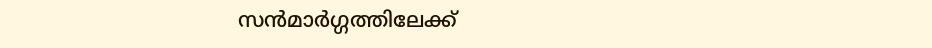സന്‍മാര്‍ഗ്ഗത്തിലേക്ക്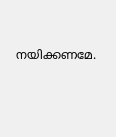നയിക്കണമേ.